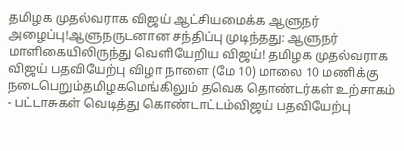தமிழக முதல்வராக விஜய் ஆட்சியமைக்க ஆளுநர் அழைப்பு!ஆளுநருடனான சந்திப்பு முடிந்தது: ஆளுநர் மாளிகையிலிருந்து வெளியேறிய விஜய்! தமிழக முதல்வராக விஜய் பதவியேற்பு விழா நாளை (மே 10) மாலை 10 மணிக்கு நடைபெறும்தமிழகமெங்கிலும் தவெக தொண்டர்கள் உற்சாகம் - பட்டாசுகள் வெடித்து கொண்டாட்டம்விஜய் பதவியேற்பு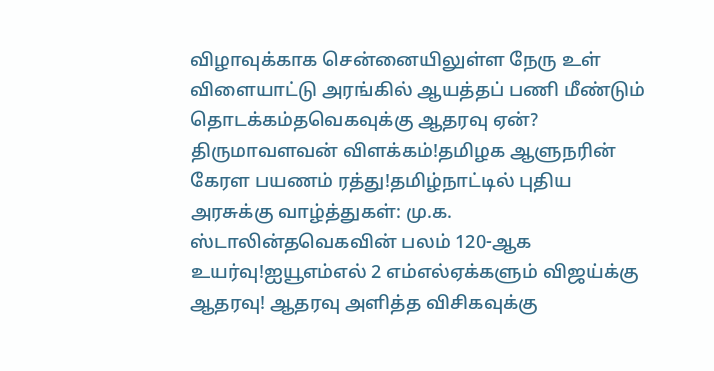விழாவுக்காக சென்னையிலுள்ள நேரு உள் விளையாட்டு அரங்கில் ஆயத்தப் பணி மீண்டும் தொடக்கம்தவெகவுக்கு ஆதரவு ஏன்? திருமாவளவன் விளக்கம்!தமிழக ஆளுநரின் கேரள பயணம் ரத்து!தமிழ்நாட்டில் புதிய அரசுக்கு வாழ்த்துகள்: மு.க. ஸ்டாலின்தவெகவின் பலம் 120-ஆக உயர்வு!ஐயூஎம்எல் 2 எம்எல்ஏக்களும் விஜய்க்கு ஆதரவு! ஆதரவு அளித்த விசிகவுக்கு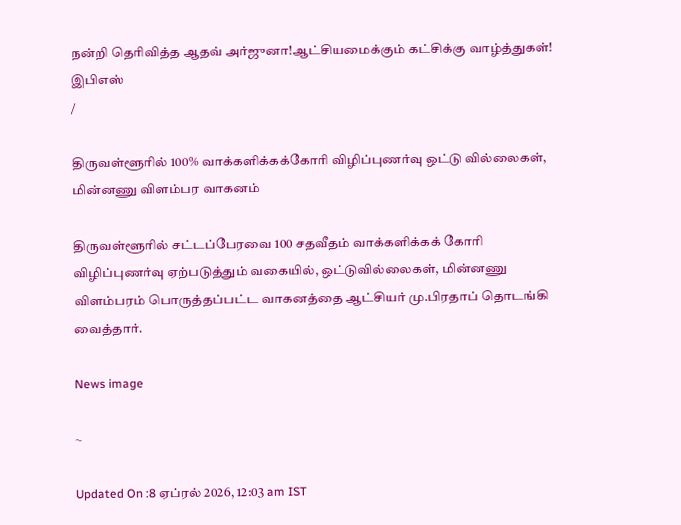நன்றி தெரிவித்த ஆதவ் அர்ஜுனா!ஆட்சியமைக்கும் கட்சிக்கு வாழ்த்துகள்! இபிஎஸ்
/

திருவள்ளூரில் 100% வாக்களிக்கக்கோரி விழிப்புணர்வு ஒட்டு வில்லைகள், மின்னணு விளம்பர வாகனம்

திருவள்ளூரில் சட்டப்பேரவை 100 சதவீதம் வாக்களிக்கக் கோரி விழிப்புணர்வு ஏற்படுத்தும் வகையில், ஒட்டுவில்லைகள், மின்னணு விளம்பரம் பொருத்தப்பட்ட வாகனத்தை ஆட்சியர் மு.பிரதாப் தொடங்கி வைத்தார்.

News image

~

Updated On :8 ஏப்ரல் 2026, 12:03 am IST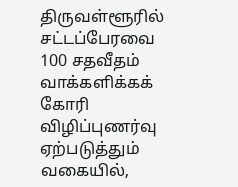திருவள்ளூரில் சட்டப்பேரவை 100 சதவீதம் வாக்களிக்கக் கோரி விழிப்புணர்வு ஏற்படுத்தும் வகையில்,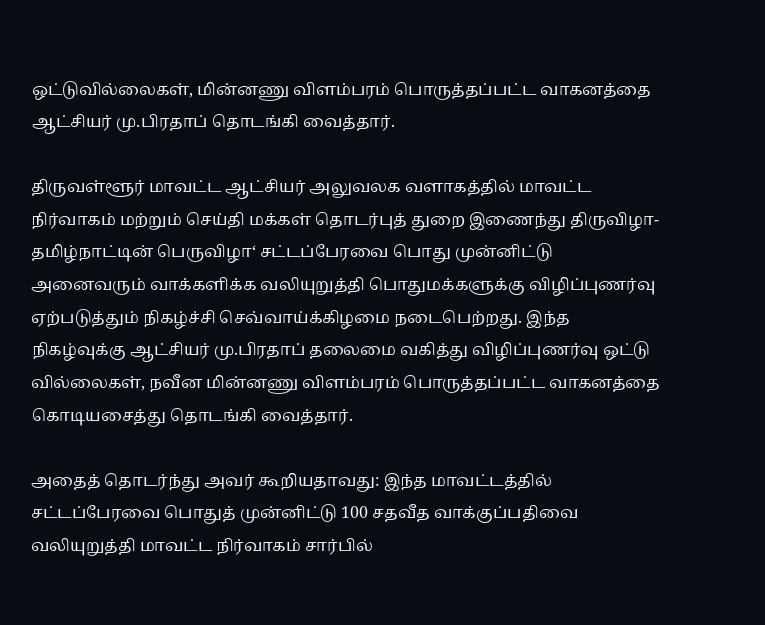ஒட்டுவில்லைகள், மின்னணு விளம்பரம் பொருத்தப்பட்ட வாகனத்தை ஆட்சியர் மு.பிரதாப் தொடங்கி வைத்தார்.

திருவள்ளூர் மாவட்ட ஆட்சியர் அலுவலக வளாகத்தில் மாவட்ட நிர்வாகம் மற்றும் செய்தி மக்கள் தொடர்புத் துறை இணைந்து திருவிழா-தமிழ்நாட்டின் பெருவிழா‘ சட்டப்பேரவை பொது முன்னிட்டு அனைவரும் வாக்களிக்க வலியுறுத்தி பொதுமக்களுக்கு விழிப்புணர்வு ஏற்படுத்தும் நிகழ்ச்சி செவ்வாய்க்கிழமை நடைபெற்றது. இந்த நிகழ்வுக்கு ஆட்சியர் மு.பிரதாப் தலைமை வகித்து விழிப்புணர்வு ஒட்டு வில்லைகள், நவீன மின்னணு விளம்பரம் பொருத்தப்பட்ட வாகனத்தை கொடியசைத்து தொடங்கி வைத்தார்.

அதைத் தொடர்ந்து அவர் கூறியதாவது: இந்த மாவட்டத்தில் சட்டப்பேரவை பொதுத் முன்னிட்டு 100 சதவீத வாக்குப்பதிவை வலியுறுத்தி மாவட்ட நிர்வாகம் சார்பில்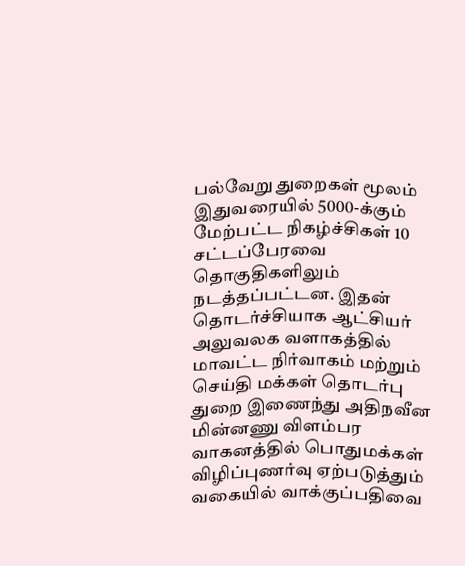பல்வேறு துறைகள் மூலம் இதுவரையில் 5000-க்கும் மேற்பட்ட நிகழ்ச்சிகள் 10 சட்டப்பேரவை தொகுதிகளிலும் நடத்தப்பட்டன. இதன் தொடர்ச்சியாக ஆட்சியர் அலுவலக வளாகத்தில் மாவட்ட நிர்வாகம் மற்றும் செய்தி மக்கள் தொடர்பு துறை இணைந்து அதிநவீன மின்னணு விளம்பர வாகனத்தில் பொதுமக்கள் விழிப்புணர்வு ஏற்படுத்தும் வகையில் வாக்குப்பதிவை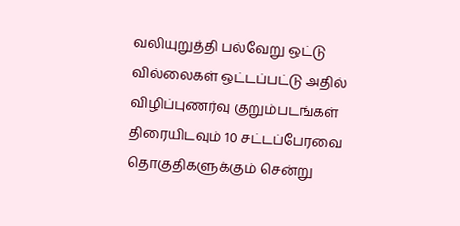வலியுறுத்தி பல்வேறு ஒட்டு வில்லைகள் ஒட்டப்பட்டு அதில் விழிப்புணர்வு குறும்படங்கள் திரையிடவும் 10 சட்டப்பேரவை தொகுதிகளுக்கும் சென்று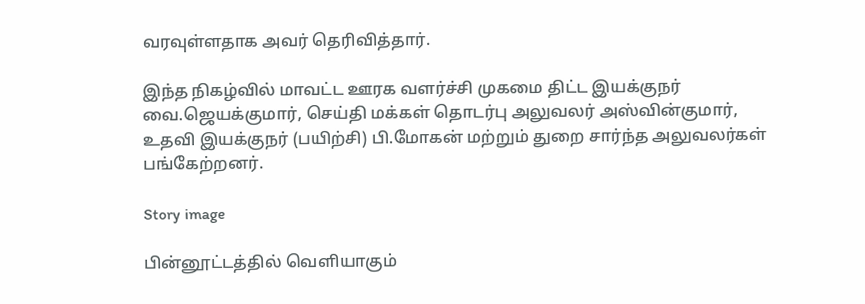வரவுள்ளதாக அவர் தெரிவித்தார்.

இந்த நிகழ்வில் மாவட்ட ஊரக வளர்ச்சி முகமை திட்ட இயக்குநர் வை.ஜெயக்குமார், செய்தி மக்கள் தொடர்பு அலுவலர் அஸ்வின்குமார், உதவி இயக்குநர் (பயிற்சி) பி.மோகன் மற்றும் துறை சார்ந்த அலுவலர்கள் பங்கேற்றனர்.

Story image

பின்னூட்டத்தில் வெளியாகும்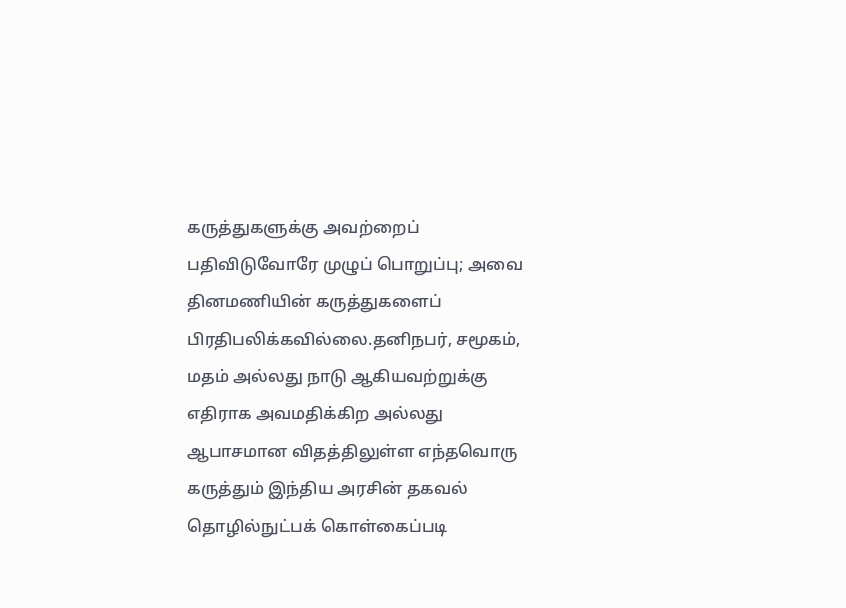கருத்துகளுக்கு அவற்றைப் பதிவிடுவோரே முழுப் பொறுப்பு; அவை தினமணியின் கருத்துகளைப் பிரதிபலிக்கவில்லை.தனிநபர், சமூகம், மதம் அல்லது நாடு ஆகியவற்றுக்கு எதிராக அவமதிக்கிற அல்லது ஆபாசமான விதத்திலுள்ள எந்தவொரு கருத்தும் இந்திய அரசின் தகவல் தொழில்நுட்பக் கொள்கைப்படி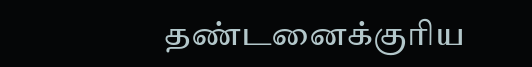தண்டனைக்குரிய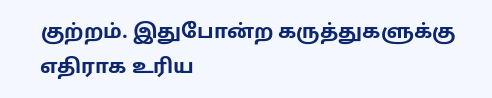குற்றம். இதுபோன்ற கருத்துகளுக்கு எதிராக உரிய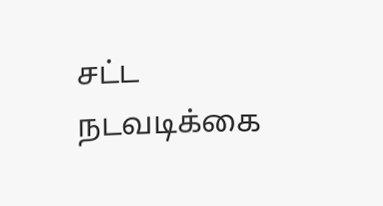சட்ட நடவடிக்கை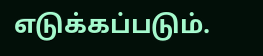எடுக்கப்படும்.